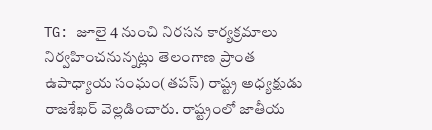TG: జూలై 4 నుంచి నిరసన కార్యక్రమాలు నిర్వహించనున్నట్లు తెలంగాణ ప్రాంత ఉపాధ్యాయ సంఘం(తపస్) రాష్ట్ర అధ్యక్షుడు రాజశేఖర్ వెల్లడించారు. రాష్ట్రంలో జాతీయ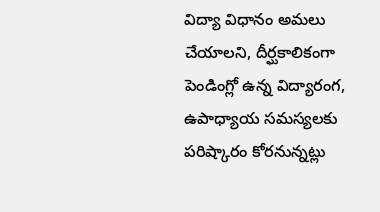విద్యా విధానం అమలు చేయాలని, దీర్ఘకాలికంగా పెండింగ్లో ఉన్న విద్యారంగ, ఉపాధ్యాయ సమస్యలకు పరిష్కారం కోరనున్నట్లు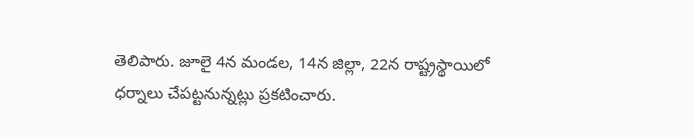తెలిపారు. జూలై 4న మండల, 14న జిల్లా, 22న రాష్ట్రస్థాయిలో ధర్నాలు చేపట్టనున్నట్లు ప్రకటించారు.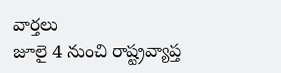వార్తలు
జూలై 4 నుంచి రాష్ట్రవ్యాప్త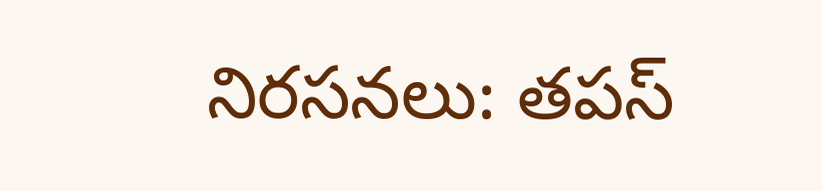నిరసనలు: తపస్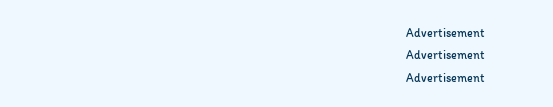Advertisement
Advertisement
Advertisement